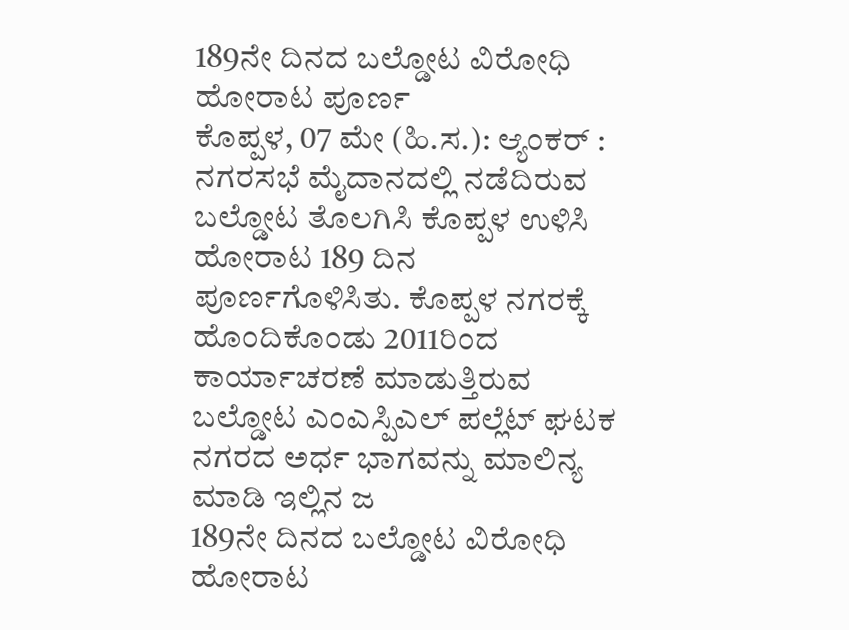189ನೇ ದಿನದ ಬಲ್ಡೋಟ ವಿರೋಧಿ ಹೋರಾಟ ಪೂರ್ಣ
ಕೊಪ್ಪಳ, 07 ಮೇ (ಹಿ.ಸ.): ಆ್ಯಂಕರ್ : ನಗರಸಭೆ ಮೈದಾನದಲ್ಲಿ ನಡೆದಿರುವ ಬಲ್ಡೋಟ ತೊಲಗಿಸಿ ಕೊಪ್ಪಳ ಉಳಿಸಿ ಹೋರಾಟ 189 ದಿನ ಪೂರ್ಣಗೊಳಿಸಿತು. ಕೊಪ್ಪಳ ನಗರಕ್ಕೆ ಹೊಂದಿಕೊಂಡು 2011ರಿಂದ ಕಾರ್ಯಾಚರಣೆ ಮಾಡುತ್ತಿರುವ ಬಲ್ಡೋಟ ಎಂಎಸ್ಪಿಎಲ್ ಪಲ್ಲೆಟ್ ಘಟಕ ನಗರದ ಅರ್ಧ ಭಾಗವನ್ನು ಮಾಲಿನ್ಯ ಮಾಡಿ ಇಲ್ಲಿನ ಜ
189ನೇ ದಿನದ ಬಲ್ಡೋಟ ವಿರೋಧಿ ಹೋರಾಟ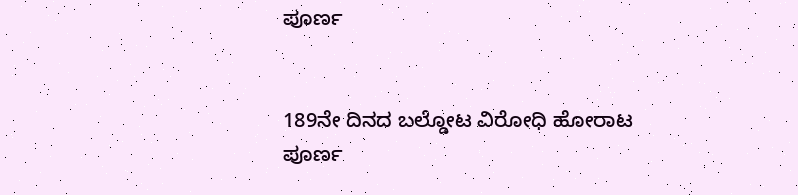ಪೂರ್ಣ


189ನೇ ದಿನದ ಬಲ್ಡೋಟ ವಿರೋಧಿ ಹೋರಾಟ ಪೂರ್ಣ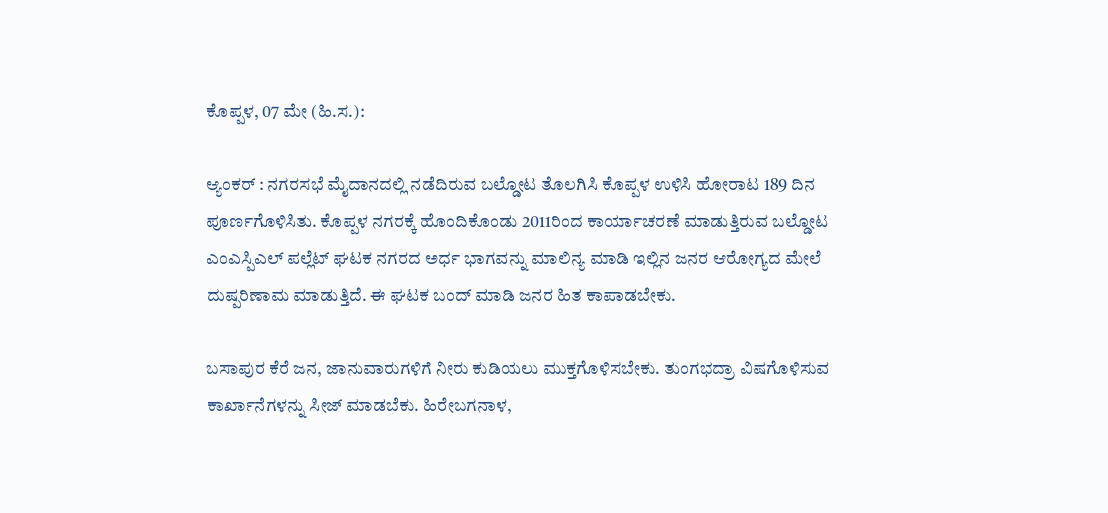ಕೊಪ್ಪಳ, 07 ಮೇ (ಹಿ.ಸ.):

ಆ್ಯಂಕರ್ : ನಗರಸಭೆ ಮೈದಾನದಲ್ಲಿ ನಡೆದಿರುವ ಬಲ್ಡೋಟ ತೊಲಗಿಸಿ ಕೊಪ್ಪಳ ಉಳಿಸಿ ಹೋರಾಟ 189 ದಿನ ಪೂರ್ಣಗೊಳಿಸಿತು. ಕೊಪ್ಪಳ ನಗರಕ್ಕೆ ಹೊಂದಿಕೊಂಡು 2011ರಿಂದ ಕಾರ್ಯಾಚರಣೆ ಮಾಡುತ್ತಿರುವ ಬಲ್ಡೋಟ ಎಂಎಸ್ಪಿಎಲ್ ಪಲ್ಲೆಟ್ ಘಟಕ ನಗರದ ಅರ್ಧ ಭಾಗವನ್ನು ಮಾಲಿನ್ಯ ಮಾಡಿ ಇಲ್ಲಿನ ಜನರ ಆರೋಗ್ಯದ ಮೇಲೆ ದುಷ್ಪರಿಣಾಮ ಮಾಡುತ್ತಿದೆ. ಈ ಘಟಕ ಬಂದ್ ಮಾಡಿ ಜನರ ಹಿತ ಕಾಪಾಡಬೇಕು.

ಬಸಾಪುರ ಕೆರೆ ಜನ, ಜಾನುವಾರುಗಳಿಗೆ ನೀರು ಕುಡಿಯಲು ಮುಕ್ತಗೊಳಿಸಬೇಕು. ತುಂಗಭದ್ರಾ ವಿಷಗೊಳಿಸುವ ಕಾರ್ಖಾನೆಗಳನ್ನು ಸೀಜ್ ಮಾಡಬೆಕು. ಹಿರೇಬಗನಾಳ,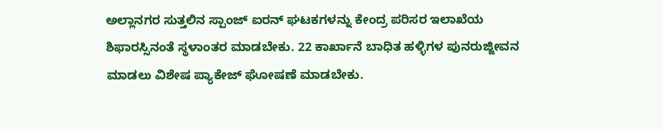ಅಲ್ಲಾನಗರ ಸುತ್ತಲಿನ ಸ್ಪಾಂಜ್ ಐರನ್ ಘಟಕಗಳನ್ನು ಕೇಂದ್ರ ಪರಿಸರ ಇಲಾಖೆಯ ಶಿಫಾರಸ್ಸಿನಂತೆ ಸ್ಥಳಾಂತರ ಮಾಡಬೇಕು. 22 ಕಾರ್ಖಾನೆ ಬಾಧಿತ ಹಳ್ಳಿಗಳ ಪುನರುಜ್ಜೀವನ ಮಾಡಲು ವಿಶೇಷ ಪ್ಯಾಕೇಜ್ ಘೋಷಣೆ ಮಾಡಬೇಕು.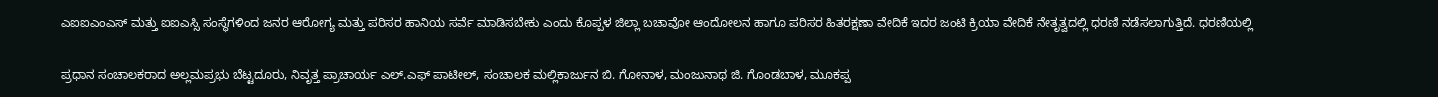ಎಐಐಎಂಎಸ್ ಮತ್ತು ಐಐಎಸ್ಸಿ ಸಂಸ್ಥೆಗಳಿಂದ ಜನರ ಆರೋಗ್ಯ ಮತ್ತು ಪರಿಸರ ಹಾನಿಯ ಸರ್ವೆ ಮಾಡಿಸಬೇಕು ಎಂದು ಕೊಪ್ಪಳ ಜಿಲ್ಲಾ ಬಚಾವೋ ಆಂದೋಲನ ಹಾಗೂ ಪರಿಸರ ಹಿತರಕ್ಷಣಾ ವೇದಿಕೆ ಇದರ ಜಂಟಿ ಕ್ರಿಯಾ ವೇದಿಕೆ ನೇತೃತ್ವದಲ್ಲಿ ಧರಣಿ ನಡೆಸಲಾಗುತ್ತಿದೆ. ಧರಣಿಯಲ್ಲಿ

ಪ್ರಧಾನ ಸಂಚಾಲಕರಾದ ಅಲ್ಲಮಪ್ರಭು ಬೆಟ್ಟದೂರು, ನಿವೃತ್ತ ಪ್ರಾಚಾರ್ಯ ಎಲ್.ಎಫ್ ಪಾಟೀಲ್, ಸಂಚಾಲಕ ಮಲ್ಲಿಕಾರ್ಜುನ ಬಿ. ಗೋನಾಳ, ಮಂಜುನಾಥ ಜಿ. ಗೊಂಡಬಾಳ, ಮೂಕಪ್ಪ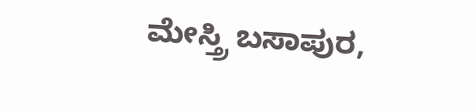ಮೇಸ್ತ್ರಿ ಬಸಾಪುರ,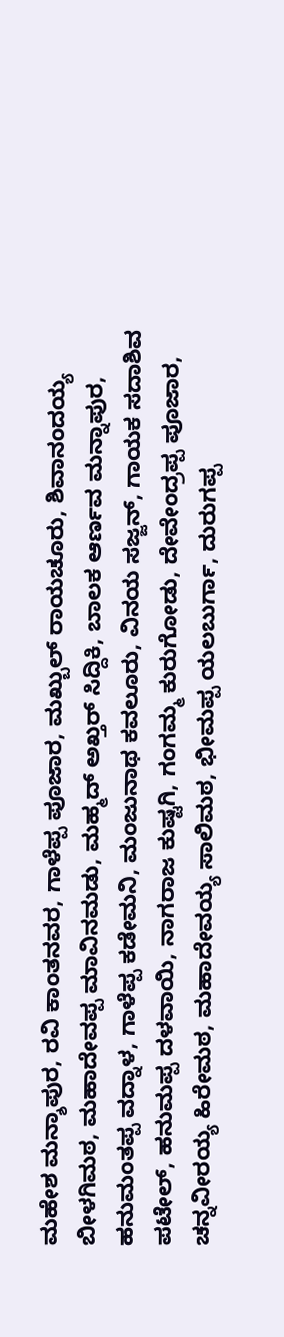ಮಹೇಶ ಮನ್ಶಾಪುರ, ರವಿ ಕಾಂತನವರ, ಗಾಳೆಪ್ಪ ಪೂಜಾರ, ಮಖ್ಬುಲ್ ರಾಯಚೂರು, ಶಿವಾನಂದಯ್ಯ ಬೀಳಗಿಮಠ, ಮಹಾದೇವಪ್ಪ ಮಾವಿನಮಡು, ಮಹ್ಮದ್ ಅಖ್ತರ್ ಸಿದ್ದಿಕಿ, ಬಾಲಕ ಆರ್ಣವ ಮನ್ನಾಪುರ, ಹನುಮಂತಪ್ಪ ವದ್ನಾಳ, ಗಾಳೆಪ್ಪ ಕಡೇಮನಿ, ಮಂಜುನಾಥ ಕವಲೂರು, ವಿನಯ ಸಜ್ಜನ್, ಗಾಯಕ ಸದಾಶಿವ ಪಟೇಲ್, ಹನುಮಪ್ಪ ದಳವಾಯಿ, ನಾಗರಾಜ ಕುಷ್ಟಗಿ, ಗಂಗಮ್ಮ ಕುರುಗೋಡು, ದೇವೇಂದ್ರಪ್ಪ ಪೂಜಾರ, ಚನ್ನವೀರಯ್ಯ ಹಿರೇಮಠ, ಮಹಾದೇವಯ್ಯ ಸಾಲಿಮಠ, ಭೀಮಪ್ಪ ಯಲಬುರ್ಗಾ, ದುರುಗಪ್ಪ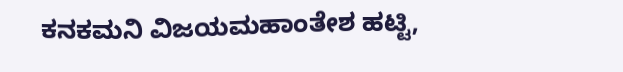ಕನಕಮನಿ ವಿಜಯಮಹಾಂತೇಶ ಹಟ್ಟಿ,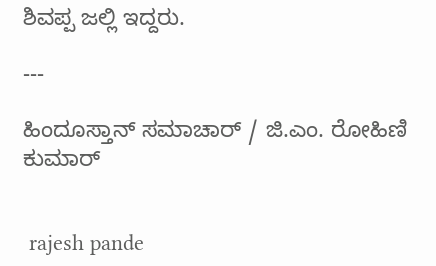ಶಿವಪ್ಪ ಜಲ್ಲಿ ಇದ್ದರು.

---

ಹಿಂದೂಸ್ತಾನ್ ಸಮಾಚಾರ್ / ಜಿ.ಎಂ. ರೋಹಿಣಿ ಕುಮಾರ್


 rajesh pande